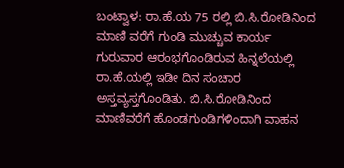ಬಂಟ್ವಾಳ: ರಾ.ಹೆ.ಯ 75 ರಲ್ಲಿ ಬಿ.ಸಿ.ರೋಡಿನಿಂದ ಮಾಣಿ ವರೆಗೆ ಗುಂಡಿ ಮುಚ್ಚುವ ಕಾರ್ಯ ಗುರುವಾರ ಆರಂಭಗೊಂಡಿರುವ ಹಿನ್ನಲೆಯಲ್ಲಿ ರಾ.ಹೆ.ಯಲ್ಲಿ ಇಡೀ ದಿನ ಸಂಚಾರ ಅಸ್ತವ್ಯಸ್ತಗೊಂಡಿತು. ಬಿ.ಸಿ.ರೋಡಿನಿಂದ ಮಾಣಿವರೆಗೆ ಹೊಂಡಗುಂಡಿಗಳಿಂದಾಗಿ ವಾಹನ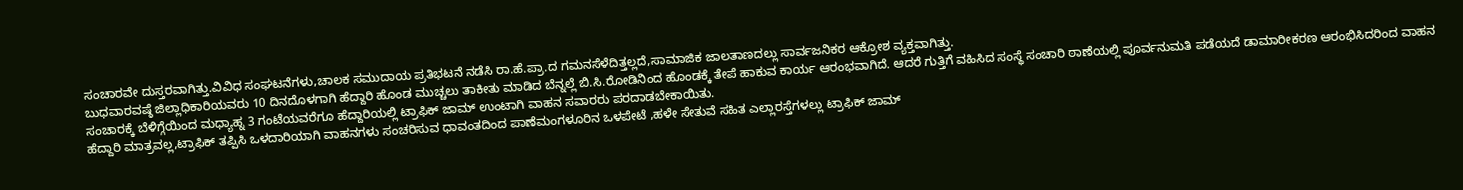ಸಂಚಾರವೇ ದುಸ್ತರವಾಗಿತ್ತು.ವಿವಿಧ ಸಂಘಟನೆಗಳು,ಚಾಲಕ ಸಮುದಾಯ ಪ್ರತಿಭಟನೆ ನಡೆಸಿ ರಾ.ಹೆ.ಪ್ರಾ.ದ ಗಮನಸೆಳೆದಿತ್ತಲ್ಲದೆ,ಸಾಮಾಜಿಕ ಜಾಲತಾಣದಲ್ಲು ಸಾರ್ವಜನಿಕರ ಆಕ್ರೋಶ ವ್ಯಕ್ತವಾಗಿತ್ತು.
ಬುಧವಾರವಷ್ಠೆ ಜಿಲ್ಲಾಧಿಕಾರಿಯವರು 10 ದಿನದೊಳಗಾಗಿ ಹೆದ್ದಾರಿ ಹೊಂಡ ಮುಚ್ಚಲು ತಾಕೀತು ಮಾಡಿದ ಬೆನ್ನಲ್ಲೆ ಬಿ.ಸಿ.ರೋಡಿನಿಂದ ಹೊಂಡಕ್ಕೆ ತೇಪೆ ಹಾಕುವ ಕಾರ್ಯ ಆರಂಭವಾಗಿದೆ. ಆದರೆ ಗುತ್ತಿಗೆ ವಹಿಸಿದ ಸಂಸ್ಥೆ ಸಂಚಾರಿ ಠಾಣೆಯಲ್ಲಿ ಪೂರ್ವನುಮತಿ ಪಡೆಯದೆ ಡಾಮಾರೀಕರಣ ಆರಂಭಿಸಿದರಿಂದ ವಾಹನ ಸಂಚಾರಕ್ಕೆ ಬೆಳಿಗ್ಗೆಯಿಂದ ಮಧ್ಯಾಹ್ನ 3 ಗಂಟೆಯವರೆಗೂ ಹೆದ್ದಾರಿಯಲ್ಲಿ ಟ್ರಾಫಿಕ್ ಜಾಮ್ ಉಂಟಾಗಿ ವಾಹನ ಸವಾರರು ಪರದಾಡಬೇಕಾಯಿತು.
ಹೆದ್ದಾರಿ ಮಾತ್ರವಲ್ಲ,ಟ್ರಾಫಿಕ್ ತಪ್ಪಿಸಿ ಒಳದಾರಿಯಾಗಿ ವಾಹನಗಳು ಸಂಚರಿಸುವ ಧಾವಂತದಿಂದ ಪಾಣೆಮಂಗಳೂರಿನ ಒಳಪೇಟೆ ,ಹಳೇ ಸೇತುವೆ ಸಹಿತ ಎಲ್ಲಾರಸ್ತೆಗಳಲ್ಲು ಟ್ರಾಫಿಕ್ ಜಾಮ್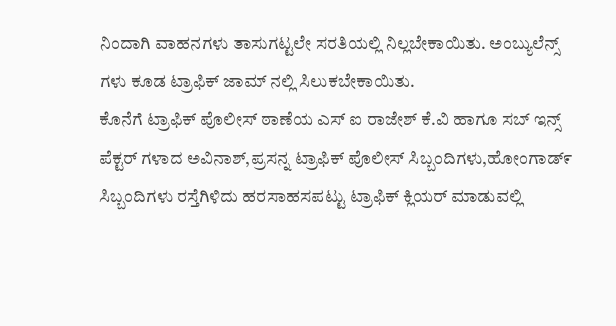ನಿಂದಾಗಿ ವಾಹನಗಳು ತಾಸುಗಟ್ಟಲೇ ಸರತಿಯಲ್ಲಿ ನಿಲ್ಲಬೇಕಾಯಿತು. ಅಂಬ್ಯುಲೆನ್ಸ್ ಗಳು ಕೂಡ ಟ್ರಾಫಿಕ್ ಜಾಮ್ ನಲ್ಲಿ ಸಿಲುಕಬೇಕಾಯಿತು.
ಕೊನೆಗೆ ಟ್ರಾಫಿಕ್ ಪೊಲೀಸ್ ಠಾಣೆಯ ಎಸ್ ಐ ರಾಜೇಶ್ ಕೆ.ವಿ ಹಾಗೂ ಸಬ್ ಇನ್ಸ್ ಪೆಕ್ಟರ್ ಗಳಾದ ಅವಿನಾಶ್,ಪ್ರಸನ್ನ ಟ್ರಾಫಿಕ್ ಪೊಲೀಸ್ ಸಿಬ್ಬಂದಿಗಳು,ಹೋಂಗಾಡ್೯ ಸಿಬ್ಬಂದಿಗಳು ರಸ್ತೆಗಿಳಿದು ಹರಸಾಹಸಪಟ್ಟು ಟ್ರಾಫಿಕ್ ಕ್ಲಿಯರ್ ಮಾಡುವಲ್ಲಿ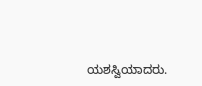ಯಶಸ್ವಿಯಾದರು.